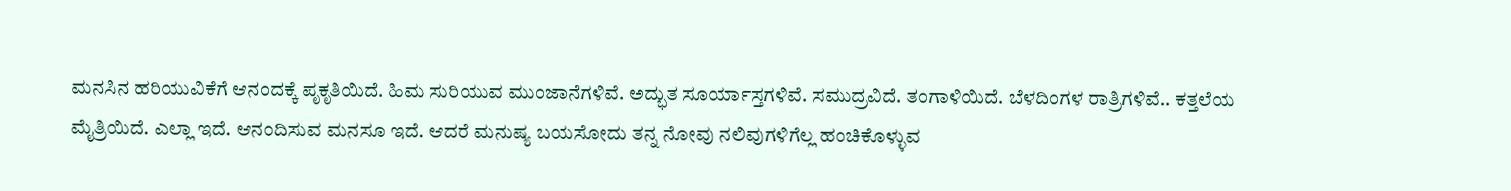ಮನಸಿನ ಹರಿಯುವಿಕೆಗೆ ಆನಂದಕ್ಕೆ ಪೃಕೃತಿಯಿದೆ. ಹಿಮ ಸುರಿಯುವ ಮುಂಜಾನೆಗಳಿವೆ. ಅದ್ಭುತ ಸೂರ್ಯಾಸ್ತಗಳಿವೆ. ಸಮುದ್ರವಿದೆ. ತಂಗಾಳಿಯಿದೆ. ಬೆಳದಿಂಗಳ ರಾತ್ರಿಗಳಿವೆ.. ಕತ್ತಲೆಯ ಮೈತ್ರಿಯಿದೆ. ಎಲ್ಲಾ ಇದೆ. ಆನಂದಿಸುವ ಮನಸೂ ಇದೆ. ಆದರೆ ಮನುಷ್ಯ ಬಯಸೋದು ತನ್ನ ನೋವು ನಲಿವುಗಳಿಗೆಲ್ಲ ಹಂಚಿಕೊಳ್ಳುವ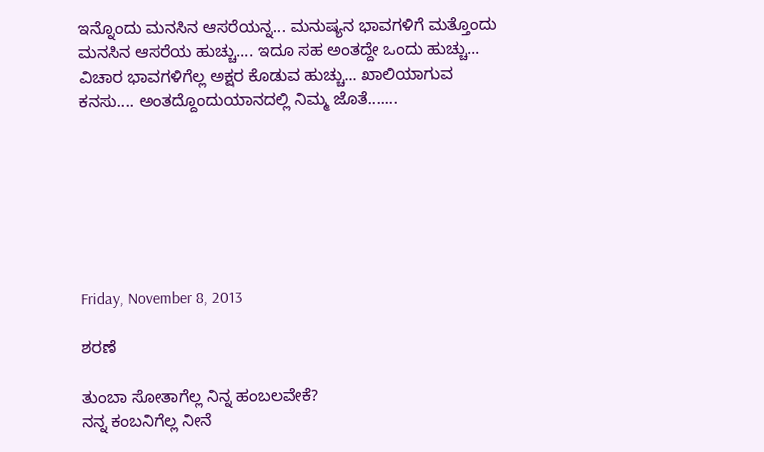ಇನ್ನೊಂದು ಮನಸಿನ ಆಸರೆಯನ್ನ... ಮನುಷ್ಯನ ಭಾವಗಳಿಗೆ ಮತ್ತೊಂದು ಮನಸಿನ ಆಸರೆಯ ಹುಚ್ಚು.... ಇದೂ ಸಹ ಅಂತದ್ದೇ ಒಂದು ಹುಚ್ಚು... ವಿಚಾರ ಭಾವಗಳಿಗೆಲ್ಲ ಅಕ್ಷರ ಕೊಡುವ ಹುಚ್ಚು... ಖಾಲಿಯಾಗುವ ಕನಸು.... ಅಂತದ್ದೊಂದುಯಾನದಲ್ಲಿ ನಿಮ್ಮ ಜೊತೆ.......







Friday, November 8, 2013

ಶರಣೆ

ತುಂಬಾ ಸೋತಾಗೆಲ್ಲ ನಿನ್ನ ಹಂಬಲವೇಕೆ?
ನನ್ನ ಕಂಬನಿಗೆಲ್ಲ ನೀನೆ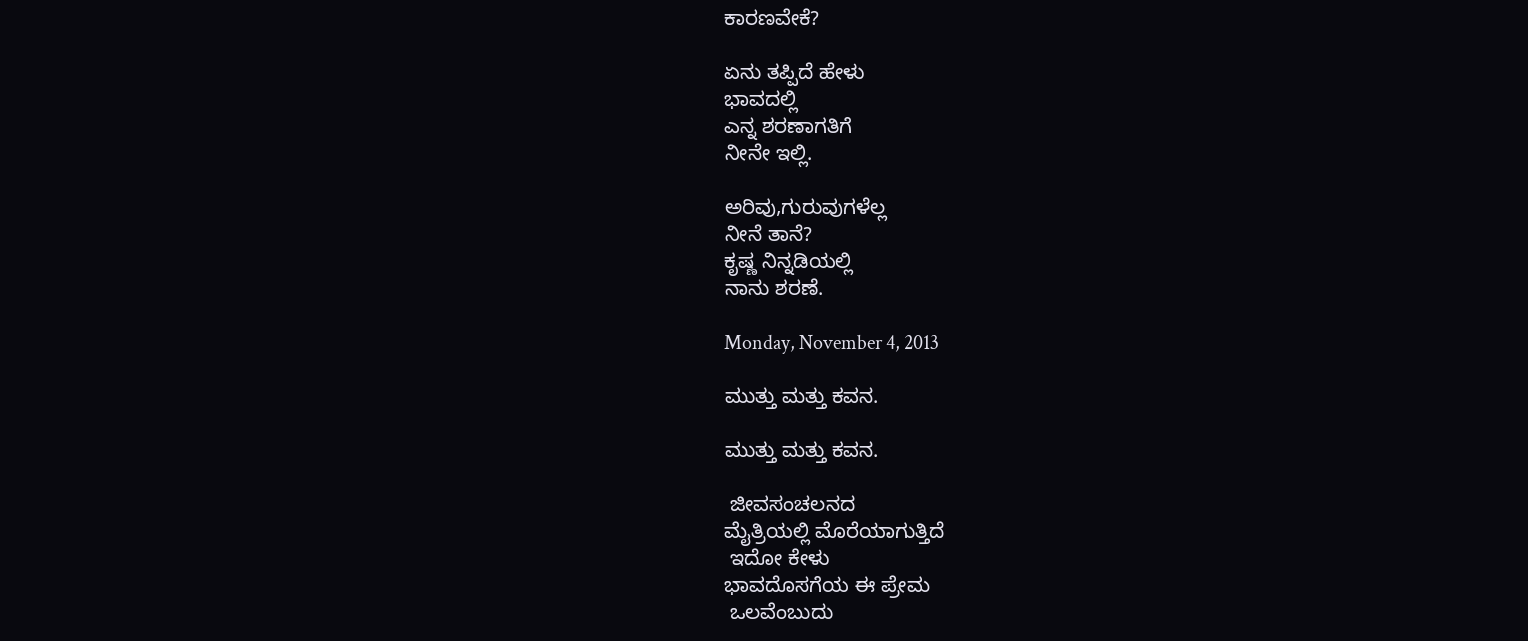ಕಾರಣವೇಕೆ?

ಏನು ತಪ್ಪಿದೆ ಹೇಳು
ಭಾವದಲ್ಲಿ
ಎನ್ನ ಶರಣಾಗತಿಗೆ
ನೀನೇ ಇಲ್ಲಿ.

ಅರಿವು,ಗುರುವುಗಳೆಲ್ಲ
ನೀನೆ ತಾನೆ?
ಕೃಷ್ಣ ನಿನ್ನಡಿಯಲ್ಲಿ
ನಾನು ಶರಣೆ.

Monday, November 4, 2013

ಮುತ್ತು ಮತ್ತು ಕವನ.

ಮುತ್ತು ಮತ್ತು ಕವನ.

 ಜೀವಸಂಚಲನದ
ಮೈತ್ರಿಯಲ್ಲಿ ಮೊರೆಯಾಗುತ್ತಿದೆ
 ಇದೋ ಕೇಳು
ಭಾವದೊಸಗೆಯ ಈ ಪ್ರೇಮ
 ಒಲವೆಂಬುದು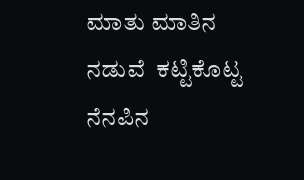ಮಾತು ಮಾತಿನ
ನಡುವೆ  ಕಟ್ಟಿಕೊಟ್ಟ
ನೆನಪಿನ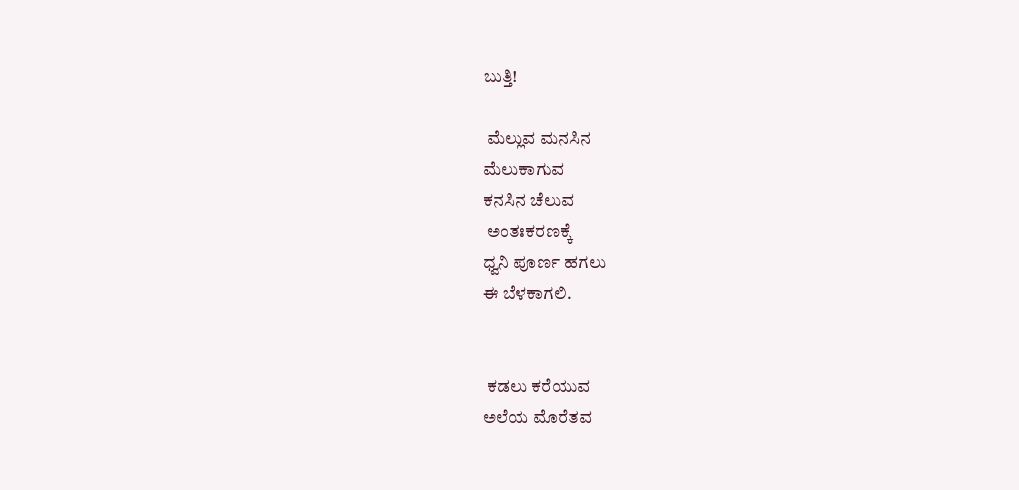ಬುತ್ತಿ!

 ಮೆಲ್ಲುವ ಮನಸಿನ
ಮೆಲುಕಾಗುವ
ಕನಸಿನ ಚೆಲುವ
 ಅಂತಃಕರಣಕ್ಕೆ
ಧ್ವನಿ ಪೂರ್ಣ ಹಗಲು
ಈ ಬೆಳಕಾಗಲಿ.


 ಕಡಲು ಕರೆಯುವ
ಅಲೆಯ ಮೊರೆತವ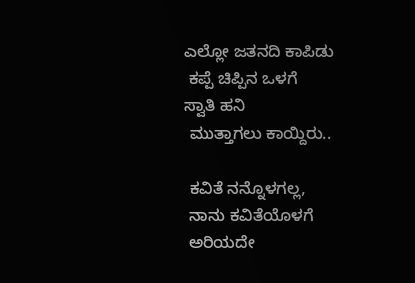ಎಲ್ಲೋ ಜತನದಿ ಕಾಪಿಡು
 ಕಪ್ಪೆ ಚಿಪ್ಪಿನ ಒಳಗೆ
ಸ್ವಾತಿ ಹನಿ
 ಮುತ್ತಾಗಲು ಕಾಯ್ದಿರು..

 ಕವಿತೆ ನನ್ನೊಳಗಲ್ಲ,
 ನಾನು ಕವಿತೆಯೊಳಗೆ
 ಅರಿಯದೇ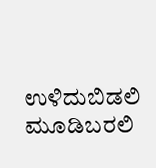ಉಳಿದುಬಿಡಲಿ
ಮೂಡಿಬರಲಿ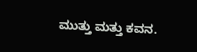ಮುತ್ತು ಮತ್ತು ಕವನ.